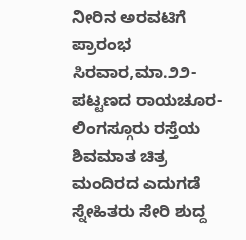ನೀರಿನ ಅರವಟಿಗೆ ಪ್ರಾರಂಭ
ಸಿರವಾರ,ಮಾ.೨೨-
ಪಟ್ಟಣದ ರಾಯಚೂರ- ಲಿಂಗಸ್ಗೂರು ರಸ್ತೆಯ ಶಿವಮಾತ ಚಿತ್ರ ಮಂದಿರದ ಎದುಗಡೆ ಸ್ನೇಹಿತರು ಸೇರಿ ಶುದ್ದ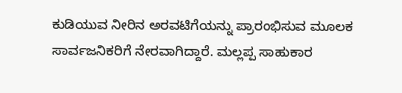ಕುಡಿಯುವ ನೀರಿನ ಅರವಟಿಗೆಯನ್ನು ಪ್ರಾರಂಭಿಸುವ ಮೂಲಕ ಸಾರ್ವಜನಿಕರಿಗೆ ನೇರವಾಗಿದ್ದಾರೆ. ಮಲ್ಲಪ್ಪ ಸಾಹುಕಾರ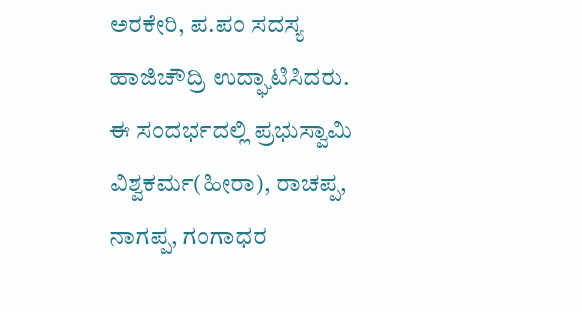ಅರಕೇರಿ, ಪ.ಪಂ ಸದಸ್ಯ ಹಾಜಿಚೌದ್ರಿ ಉದ್ಘಾಟಿಸಿದರು. ಈ ಸಂದರ್ಭದಲ್ಲಿ ಪ್ರಭುಸ್ವಾಮಿ ವಿಶ್ವಕರ್ಮ(ಹೀರಾ), ರಾಚಪ್ಪ, ನಾಗಪ್ಪ, ಗಂಗಾಧರ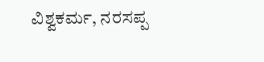ವಿಶ್ವಕರ್ಮ, ನರಸಪ್ಪ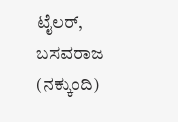ಟೈಲರ್, ಬಸವರಾಜ (ನಕ್ಕುಂದಿ)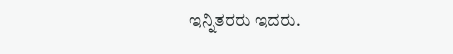ಇನ್ನಿತರರು ಇದರು.